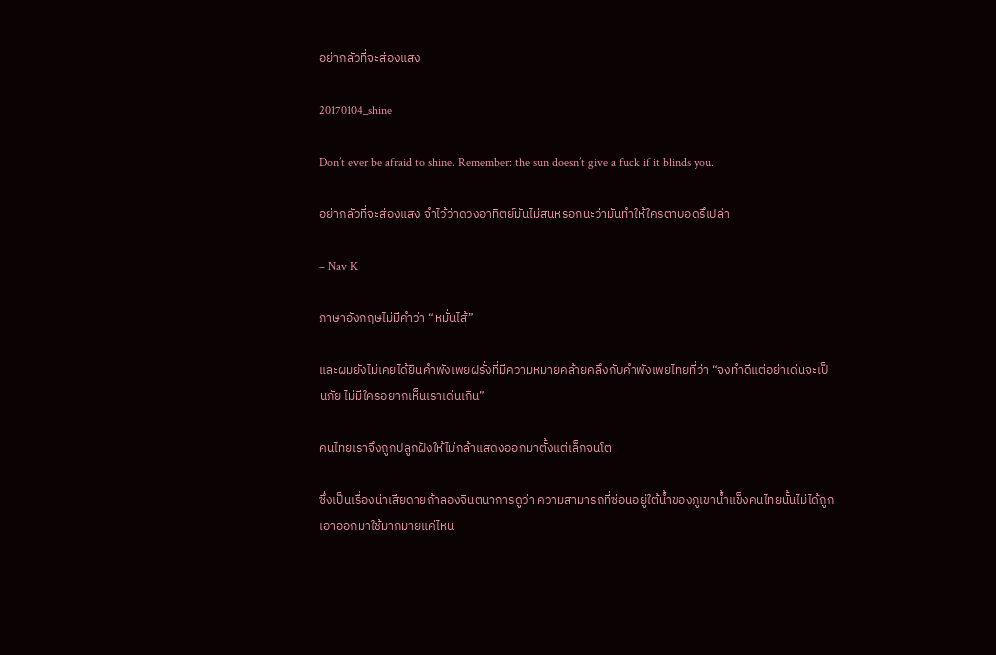อย่ากลัวที่จะส่องแสง

20170104_shine

Don’t ever be afraid to shine. Remember: the sun doesn’t give a fuck if it blinds you.

อย่ากลัวที่จะส่องแสง จำไว้ว่าดวงอาทิตย์มันไม่สนหรอกนะว่ามันทำให้ใครตาบอดรึเปล่า

– Nav K

ภาษาอังกฤษไม่มีคำว่า “หมั่นไส้”

และผมยังไม่เคยได้ยินคำพังเพยฝรั่งที่มีความหมายคล้ายคลึงกับคำพังเพยไทยที่ว่า “จงทำดีแต่อย่าเด่นจะเป็นภัย ไม่มีใครอยากเห็นเราเด่นเกิน”

คนไทยเราจึงถูกปลูกฝังให้ไม่กล้าแสดงออกมาตั้งแต่เล็กจนโต

ซึ่งเป็นเรื่องน่าเสียดายถ้าลองจินตนาการดูว่า ความสามารถที่ซ่อนอยู่ใต้น้ำของภูเขาน้ำแข็งคนไทยนั้นไม่ได้ถูกเอาออกมาใช้มากมายแค่ไหน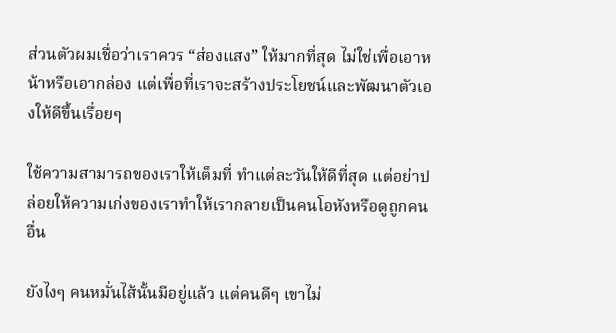ส่วนตัวผมเชื่อว่าเราควร “ส่องแสง” ให้มากที่สุด ไม่ใช่เพื่อเอาหน้าหรือเอากล่อง แต่เพื่อที่เราจะสร้างประโยชน์และพัฒนาตัวเองให้ดีขึ้นเรื่อยๆ

ใช้ความสามารถของเราให้เต็มที่ ทำแต่ละวันให้ดีที่สุด แต่อย่าปล่อยให้ความเก่งของเราทำให้เรากลายเป็นคนโอหังหรือดูถูกคนอื่น

ยังไงๆ คนหมั่นไส้นั้นมีอยู่แล้ว แต่คนดีๆ เขาไม่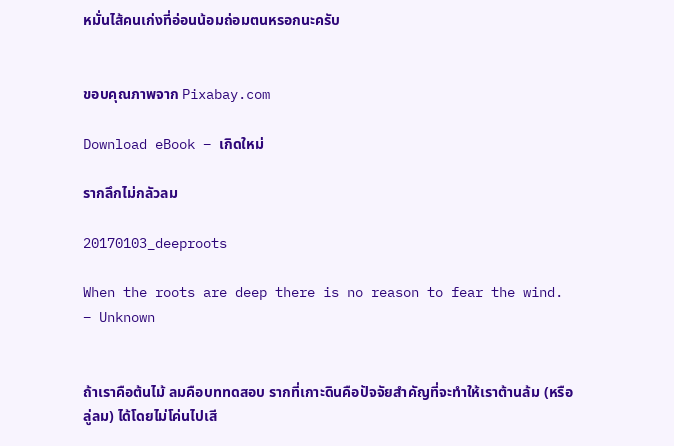หมั่นไส้คนเก่งที่อ่อนน้อมถ่อมตนหรอกนะครับ


ขอบคุณภาพจาก Pixabay.com

Download eBook – เกิดใหม่

รากลึกไม่กลัวลม

20170103_deeproots

When the roots are deep there is no reason to fear the wind.
– Unknown


ถ้าเราคือต้นไม้ ลมคือบททดสอบ รากที่เกาะดินคือปัจจัยสำคัญที่จะทำให้เราต้านล้ม (หรือลู่ลม) ได้โดยไม่โค่นไปเสี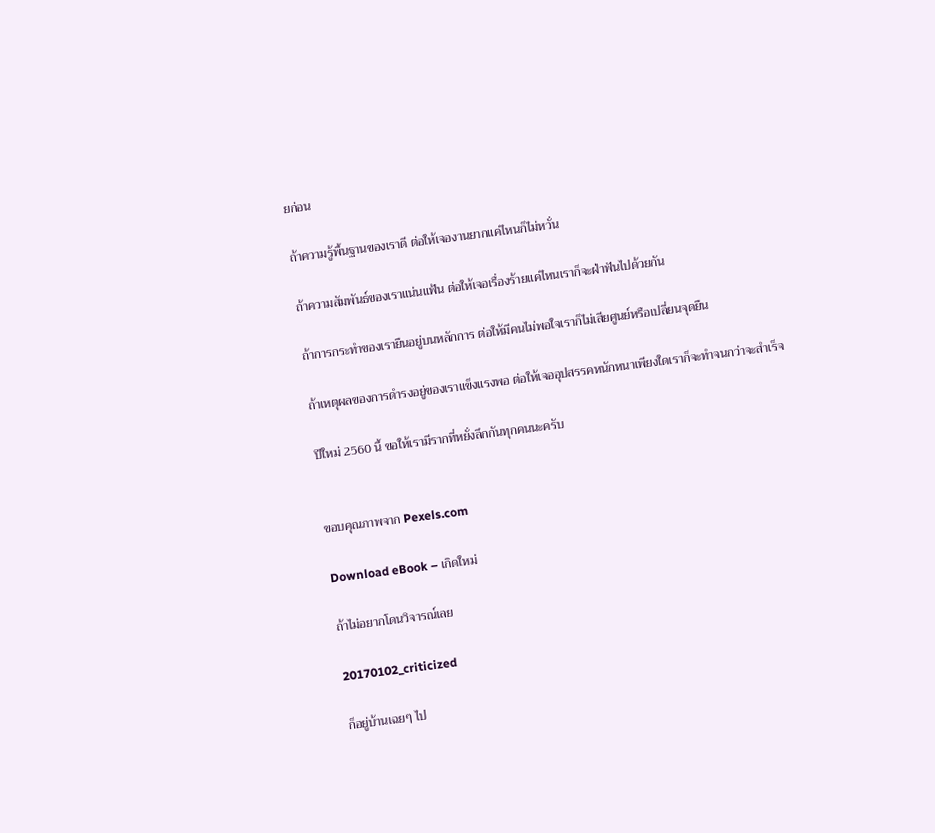ยก่อน

ถ้าความรู้พื้นฐานของเราดี ต่อให้เจองานยากแค่ไหนก็ไม่หวั่น

ถ้าความสัมพันธ์ของเราแน่นแฟ้น ต่อให้เจอเรื่องร้ายแค่ไหนเราก็จะฝ่าฟันไปด้วยกัน

ถ้าการกระทำของเรายืนอยู่บนหลักการ ต่อให้มีคนไม่พอใจเราก็ไม่เสียศูนย์หรือเปลี่ยนจุดยืน

ถ้าเหตุผลของการดำรงอยู่ของเราแข็งแรงพอ ต่อให้เจออุปสรรคหนักหนาเพียงใดเราก็จะทำจนกว่าจะสำเร็จ

ปีใหม่ 2560 นี้ ขอให้เรามีรากที่หยั่งลึกกันทุกคนนะครับ


ขอบคุณภาพจาก Pexels.com

Download eBook – เกิดใหม่

ถ้าไม่อยากโดนวิจารณ์เลย

20170102_criticized

ก็อยู่บ้านเฉยๆ ไป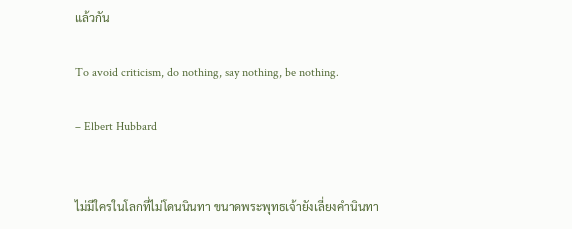แล้วกัน

To avoid criticism, do nothing, say nothing, be nothing.

– Elbert Hubbard


ไม่มีใครในโลกที่ไม่โดนนินทา ขนาดพระพุทธเจ้ายังเลี่ยงคำนินทา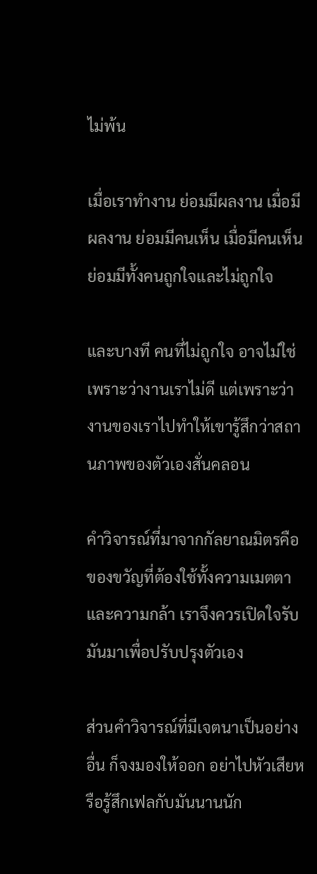ไม่พ้น

เมื่อเราทำงาน ย่อมมีผลงาน เมื่อมีผลงาน ย่อมมีคนเห็น เมื่อมีคนเห็น ย่อมมีทั้งคนถูกใจและไม่ถูกใจ

และบางที คนที่ไม่ถูกใจ อาจไม่ใช่เพราะว่างานเราไม่ดี แต่เพราะว่างานของเราไปทำให้เขารู้สึกว่าสถานภาพของตัวเองสั่นคลอน

คำวิจารณ์ที่มาจากกัลยาณมิตรคือของขวัญที่ต้องใช้ทั้งความเมตตาและความกล้า เราจึงควรเปิดใจรับมันมาเพื่อปรับปรุงตัวเอง

ส่วนคำวิจารณ์ที่มีเจตนาเป็นอย่างอื่น ก็จงมองให้ออก อย่าไปหัวเสียหรือรู้สึกเฟลกับมันนานนัก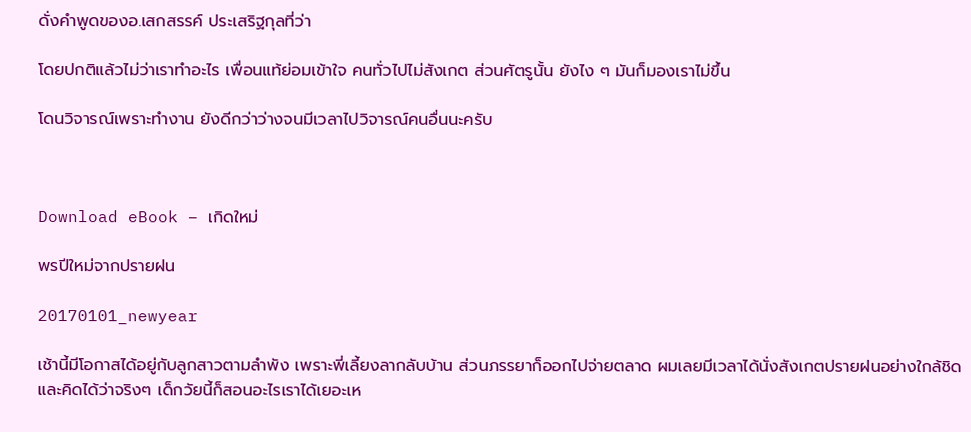ดั่งคำพูดของอ.เสกสรรค์ ประเสริฐกุลที่ว่า

โดยปกติแล้วไม่ว่าเราทำอะไร เพื่อนแท้ย่อมเข้าใจ คนทั่วไปไม่สังเกต ส่วนศัตรูนั้น ยังไง ๆ มันก็มองเราไม่ขึ้น

โดนวิจารณ์เพราะทำงาน ยังดีกว่าว่างจนมีเวลาไปวิจารณ์คนอื่นนะครับ



Download eBook – เกิดใหม่

พรปีใหม่จากปรายฝน

20170101_newyear

เช้านี้มีโอกาสได้อยู่กับลูกสาวตามลำพัง เพราะพี่เลี้ยงลากลับบ้าน ส่วนภรรยาก็ออกไปจ่ายตลาด ผมเลยมีเวลาได้นั่งสังเกตปรายฝนอย่างใกล้ชิดและคิดได้ว่าจริงๆ เด็กวัยนี้ก็สอนอะไรเราได้เยอะเห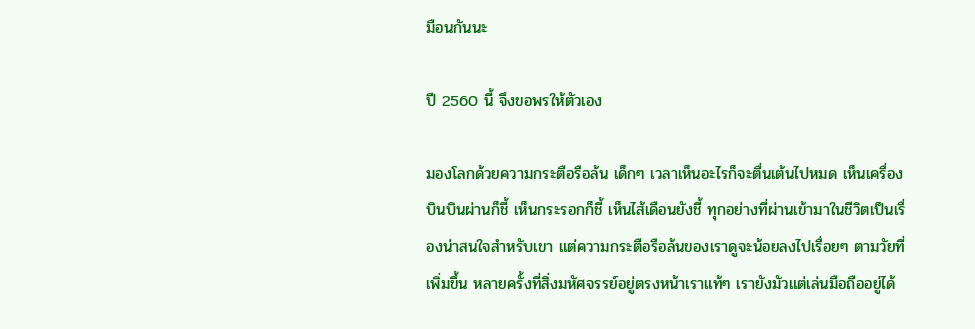มือนกันนะ

ปี 2560 นี้ จึงขอพรให้ตัวเอง

มองโลกด้วยความกระตือรือล้น เด็กๆ เวลาเห็นอะไรก็จะตื่นเต้นไปหมด เห็นเครื่องบินบินผ่านก็ชี้ เห็นกระรอกก็ชี้ เห็นไส้เดือนยังชี้ ทุกอย่างที่ผ่านเข้ามาในชีวิตเป็นเรื่องน่าสนใจสำหรับเขา แต่ความกระตือรือล้นของเราดูจะน้อยลงไปเรื่อยๆ ตามวัยที่เพิ่มขึ้น หลายครั้งที่สิ่งมหัศจรรย์อยู่ตรงหน้าเราแท้ๆ เรายังมัวแต่เล่นมือถืออยู่ได้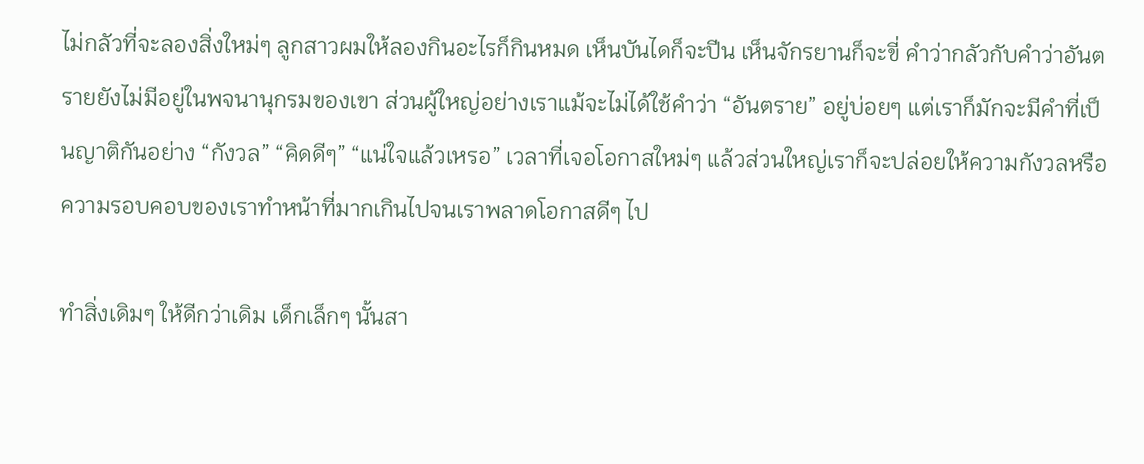ไม่กลัวที่จะลองสิ่งใหม่ๆ ลูกสาวผมให้ลองกินอะไรก็กินหมด เห็นบันไดก็จะปีน เห็นจักรยานก็จะขี่ คำว่ากลัวกับคำว่าอันตรายยังไม่มีอยู่ในพจนานุกรมของเขา ส่วนผู้ใหญ่อย่างเราแม้จะไม่ได้ใช้คำว่า “อันตราย” อยู่บ่อยๆ แต่เราก็มักจะมีคำที่เป็นญาติกันอย่าง “กังวล” “คิดดีๆ” “แน่ใจแล้วเหรอ” เวลาที่เจอโอกาสใหม่ๆ แล้วส่วนใหญ่เราก็จะปล่อยให้ความกังวลหรือความรอบคอบของเราทำหน้าที่มากเกินไปจนเราพลาดโอกาสดีๆ ไป

ทำสิ่งเดิมๆ ให้ดีกว่าเดิม เด็กเล็กๆ นั้นสา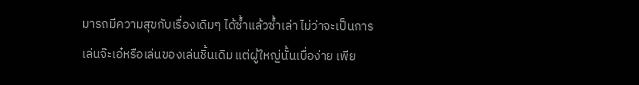มารถมีความสุขกับเรื่องเดิมๆ ได้ซ้ำแล้วซ้ำเล่า ไม่ว่าจะเป็นการเล่นจ๊ะเอ๋หรือเล่นของเล่นชิ้นเดิม แต่ผู้ใหญ่นั้นเบื่อง่าย เพีย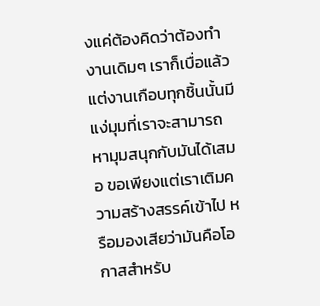งแค่ต้องคิดว่าต้องทำงานเดิมๆ เราก็เบื่อแล้ว แต่งานเกือบทุกชิ้นนั้นมีแง่มุมที่เราจะสามารถหามุมสนุกกับมันได้เสมอ ขอเพียงแต่เราเติมความสร้างสรรค์เข้าไป หรือมองเสียว่ามันคือโอกาสสำหรับ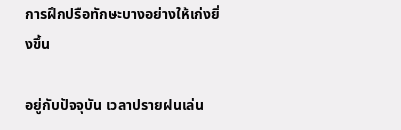การฝึกปรือทักษะบางอย่างให้เก่งยิ่งขึ้น

อยู่กับปัจจุบัน เวลาปรายฝนเล่น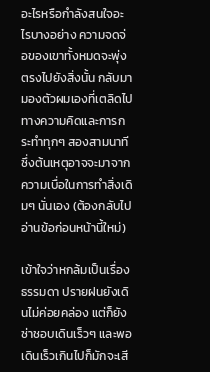อะไรหรือกำลังสนใจอะไรบางอย่าง ความจดจ่อของเขาทั้งหมดจะพุ่งตรงไปยังสิ่งนั้น กลับมามองตัวผมเองที่เตลิดไปทางความคิดและการกระทำทุกๆ สองสามนาที ซึ่งต้นเหตุอาจจะมาจากความเบื่อในการทำสิ่งเดิมๆ นั่นเอง (ต้องกลับไปอ่านข้อก่อนหน้านี้ใหม่)

เข้าใจว่าหกล้มเป็นเรื่องธรรมดา ปรายฝนยังเดินไม่ค่อยคล่อง แต่ก็ยังซ่าชอบเดินเร็วๆ และพอเดินเร็วเกินไปก็มักจะเสี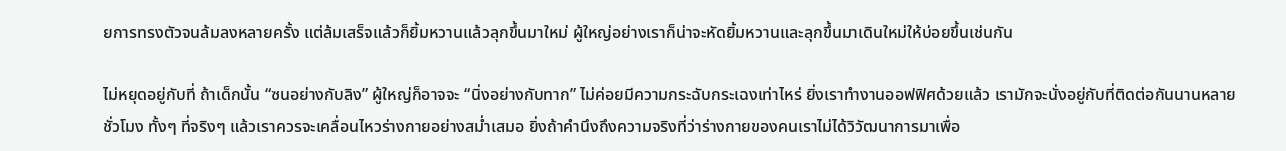ยการทรงตัวจนล้มลงหลายครั้ง แต่ล้มเสร็จแล้วก็ยิ้มหวานแล้วลุกขึ้นมาใหม่ ผู้ใหญ่อย่างเราก็น่าจะหัดยิ้มหวานและลุกขึ้นมาเดินใหม่ให้บ่อยขึ้นเช่นกัน

ไม่หยุดอยู่กับที่ ถ้าเด็กนั้น “ซนอย่างกับลิง” ผู้ใหญ่ก็อาจจะ “นิ่งอย่างกับทาก” ไม่ค่อยมีความกระฉับกระเฉงเท่าไหร่ ยิ่งเราทำงานออฟฟิศด้วยแล้ว เรามักจะนั่งอยู่กับที่ติดต่อกันนานหลายชั่วโมง ทั้งๆ ที่จริงๆ แล้วเราควรจะเคลื่อนไหวร่างกายอย่างสม่ำเสมอ ยิ่งถ้าคำนึงถึงความจริงที่ว่าร่างกายของคนเราไม่ได้วิวัฒนาการมาเพื่อ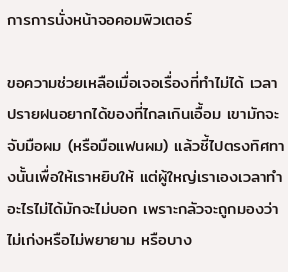การการนั่งหน้าจอคอมพิวเตอร์

ขอความช่วยเหลือเมื่อเจอเรื่องที่ทำไม่ได้ เวลาปรายฝนอยากได้ของที่ไกลเกินเอื้อม เขามักจะจับมือผม (หรือมือแฟนผม) แล้วชี้ไปตรงทิศทางนั้นเพื่อให้เราหยิบให้ แต่ผู้ใหญ่เราเองเวลาทำอะไรไม่ได้มักจะไม่บอก เพราะกลัวจะถูกมองว่าไม่เก่งหรือไม่พยายาม หรือบาง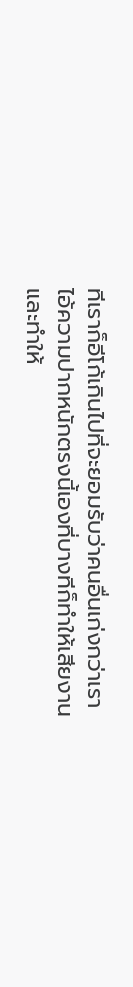ทีเราก็อีโก้เกินไปที่จะยอมรับว่าคนอื่นเก่งกว่าเรา ไอ้ความปากหนักตรงนี้เองที่บางทีก็ทำให้เสียงานและทำให้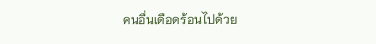คนอื่นเดือดร้อนไปด้วย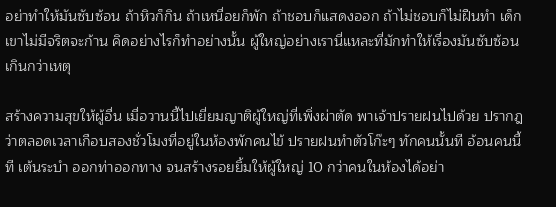อย่าทำให้มันซับซ้อน ถ้าหิวก็กิน ถ้าเหนื่อยก็พัก ถ้าชอบก็แสดงออก ถ้าไม่ชอบก็ไม่ฝืนทำ เด็กเขาไม่มีจริตจะก้าน คิดอย่างไรก็ทำอย่างนั้น ผู้ใหญ่อย่างเรานี่แหละที่มักทำให้เรื่องมันซับซ้อนเกินกว่าเหตุ

สร้างความสุขให้ผู้อื่น เมื่อวานนี้ไปเยี่ยมญาติผู้ใหญ่ที่เพิ่งผ่าตัด พาเจ้าปรายฝนไปด้วย ปรากฎว่าตลอดเวลาเกือบสองชั่วโมงที่อยู่ในห้องพักคนไข้ ปรายฝนทำตัวโก๊ะๆ ทักคนนั้นที อ้อนคนนี้ที เต้นระบำ ออกท่าออกทาง จนสร้างรอยยิ้มให้ผู้ใหญ่ 10 กว่าคนในห้องได้อย่า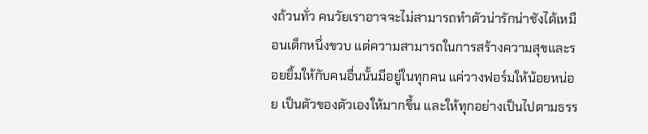งถ้วนทั่ว คนวัยเราอาจจะไม่สามารถทำตัวน่ารักน่าชังได้เหมือนเด็กหนึ่งขวบ แต่ความสามารถในการสร้างความสุขและรอยยิ้มให้กับคนอื่นนั้นมีอยู่ในทุกคน แค่วางฟอร์มให้น้อยหน่อย เป็นตัวของตัวเองให้มากขึ้น และให้ทุกอย่างเป็นไปตามธรร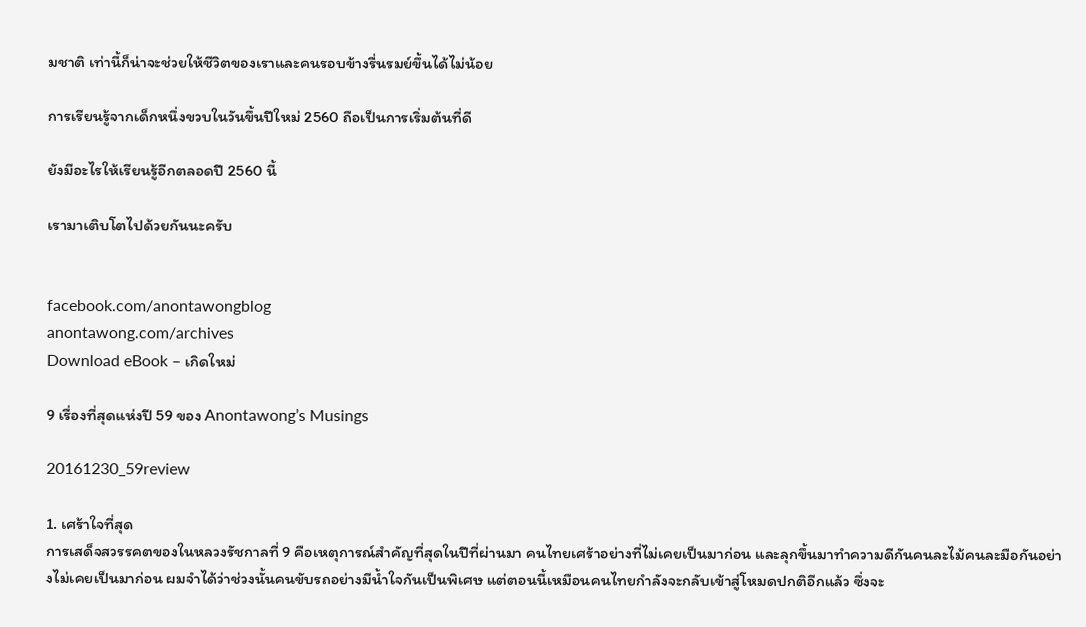มชาติ เท่านี้ก็น่าจะช่วยให้ชีวิตของเราและคนรอบข้างรื่นรมย์ขึ้นได้ไม่น้อย

การเรียนรู้จากเด็กหนึ่งขวบในวันขึ้นปีใหม่ 2560 ถือเป็นการเริ่มต้นที่ดี

ยังมีอะไรให้เรียนรู้อีกตลอดปี 2560 นี้

เรามาเติบโตไปด้วยกันนะครับ


facebook.com/anontawongblog
anontawong.com/archives
Download eBook – เกิดใหม่

9 เรื่องที่สุดแห่งปี 59 ของ Anontawong’s Musings

20161230_59review

1. เศร้าใจที่สุด
การเสด็จสวรรคตของในหลวงรัชกาลที่ 9 คือเหตุการณ์สำคัญที่สุดในปีที่ผ่านมา คนไทยเศร้าอย่างที่ไม่เคยเป็นมาก่อน และลุกขึ้นมาทำความดีกันคนละไม้คนละมือกันอย่างไม่เคยเป็นมาก่อน ผมจำได้ว่าช่วงนั้นคนขับรถอย่างมีน้ำใจกันเป็นพิเศษ แต่ตอนนี้เหมือนคนไทยกำลังจะกลับเข้าสู่โหมดปกติอีกแล้ว ซึ่งจะ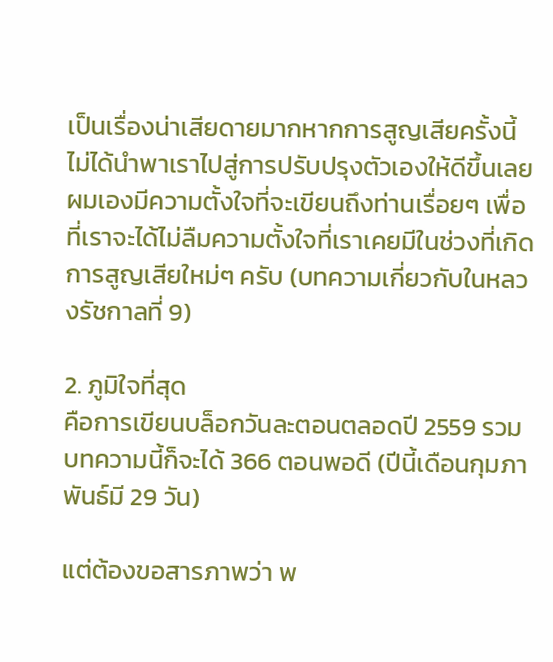เป็นเรื่องน่าเสียดายมากหากการสูญเสียครั้งนี้ไม่ได้นำพาเราไปสู่การปรับปรุงตัวเองให้ดีขึ้นเลย ผมเองมีความตั้งใจที่จะเขียนถึงท่านเรื่อยๆ เพื่อที่เราจะได้ไม่ลืมความตั้งใจที่เราเคยมีในช่วงที่เกิดการสูญเสียใหม่ๆ ครับ (บทความเกี่ยวกับในหลวงรัชกาลที่ 9)

2. ภูมิใจที่สุด
คือการเขียนบล็อกวันละตอนตลอดปี 2559 รวมบทความนี้ก็จะได้ 366 ตอนพอดี (ปีนี้เดือนกุมภาพันธ์มี 29 วัน)

แต่ต้องขอสารภาพว่า พ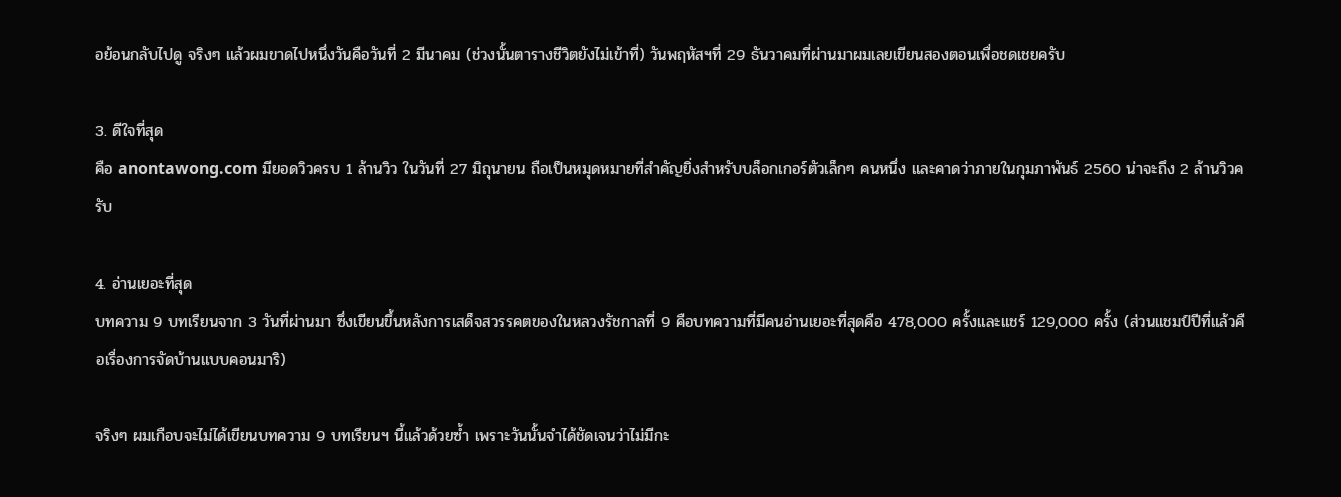อย้อนกลับไปดู จริงๆ แล้วผมขาดไปหนึ่งวันคือวันที่ 2 มีนาคม (ช่วงนั้นตารางชีวิตยังไม่เข้าที่) วันพฤหัสฯที่ 29 ธันวาคมที่ผ่านมาผมเลยเขียนสองตอนเพื่อชดเชยครับ

3. ดีใจที่สุด
คือ anontawong.com มียอดวิวครบ 1 ล้านวิว ในวันที่ 27 มิถุนายน ถือเป็นหมุดหมายที่สำคัญยิ่งสำหรับบล็อกเกอร์ตัวเล็กๆ คนหนึ่ง และคาดว่าภายในกุมภาพันธ์ 2560 น่าจะถึง 2 ล้านวิวครับ

4. อ่านเยอะที่สุด
บทความ 9 บทเรียนจาก 3 วันที่ผ่านมา ซึ่งเขียนขึ้นหลังการเสด็จสวรรคตของในหลวงรัชกาลที่ 9 คือบทความที่มีคนอ่านเยอะที่สุดคือ 478,000 ครั้งและแชร์ 129,000 ครั้ง (ส่วนแชมป์ปีที่แล้วคือเรื่องการจัดบ้านแบบคอนมาริ)

จริงๆ ผมเกือบจะไม่ได้เขียนบทความ 9 บทเรียนฯ นี้แล้วด้วยซ้ำ เพราะวันนั้นจำได้ชัดเจนว่าไม่มีกะ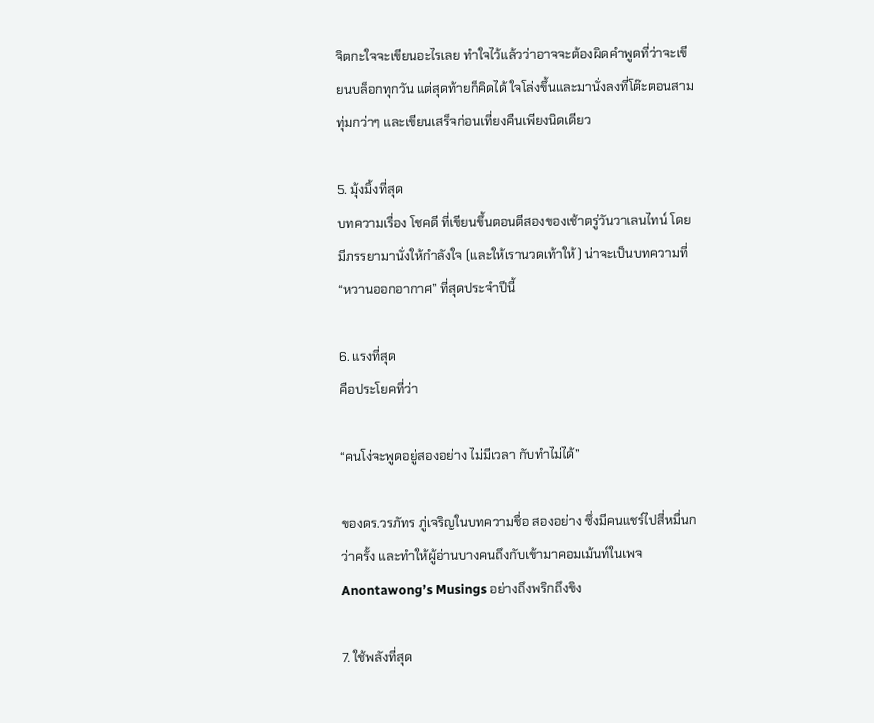จิตกะใจจะเขียนอะไรเลย ทำใจไว้แล้วว่าอาจจะต้องผิดคำพูดที่ว่าจะเขียนบล็อกทุกวัน แต่สุดท้ายก็คิดได้ ใจโล่งขึ้นและมานั่งลงที่โต๊ะตอนสามทุ่มกว่าๆ และเขียนเสร็จก่อนเที่ยงคืนเพียงนิดเดียว

5. มุ้งมิ้งที่สุด
บทความเรื่อง โชคดี ที่เขียนขึ้นตอนตีสองของเช้าตรู่วันวาเลนไทน์ โดยมีภรรยามานั่งให้กำลังใจ (และให้เรานวดเท้าให้) น่าจะเป็นบทความที่ “หวานออกอากาศ” ที่สุดประจำปีนี้

6. แรงที่สุด
คือประโยคที่ว่า

“คนโง่จะพูดอยู่สองอย่าง ไม่มีเวลา กับทำไม่ได้”

ของดร.วรภัทร ภู่เจริญในบทความชื่อ สองอย่าง ซึ่งมีคนแชร์ไปสี่หมื่นกว่าครั้ง และทำให้ผู้อ่านบางคนถึงกับเข้ามาคอมเม้นท์ในเพจ Anontawong’s Musings อย่างถึงพริกถึงขิง

7. ใช้พลังที่สุด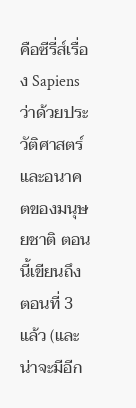คือซีรี่ส์เรื่อง Sapiens ว่าด้วยประวัติศาสตร์และอนาคตของมนุษยชาติ ตอนนี้เขียนถึงตอนที่ 3 แล้ว (และน่าจะมีอีก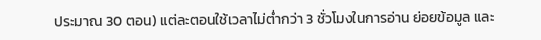ประมาณ 30 ตอน) แต่ละตอนใช้เวลาไม่ต่ำกว่า 3 ชั่วโมงในการอ่าน ย่อยข้อมูล และ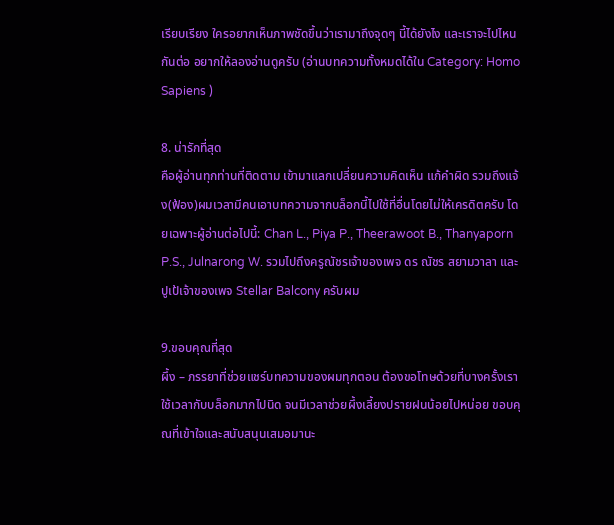เรียบเรียง ใครอยากเห็นภาพชัดขึ้นว่าเรามาถึงจุดๆ นี้ได้ยังไง และเราจะไปไหนกันต่อ อยากให้ลองอ่านดูครับ (อ่านบทความทั้งหมดได้ใน Category: Homo Sapiens )

8. น่ารักที่สุด
คือผู้อ่านทุกท่านที่ติดตาม เข้ามาแลกเปลี่ยนความคิดเห็น แก้คำผิด รวมถึงแจ้ง(ฟ้อง)ผมเวลามีคนเอาบทความจากบล็อกนี้ไปใช้ที่อื่นโดยไม่ให้เครดิตครับ โดยเฉพาะผู้อ่านต่อไปนี้: Chan L., Piya P., Theerawoot B., Thanyaporn P.S., Julnarong W. รวมไปถึงครูณัชรเจ้าของเพจ ดร ณัชร สยามวาลา และ ปูเป้เจ้าของเพจ Stellar Balcony ครับผม

9.ขอบคุณที่สุด
ผึ้ง – ภรรยาที่ช่วยแชร์บทความของผมทุกตอน ต้องขอโทษด้วยที่บางครั้งเราใช้เวลากับบล็อกมากไปนิด จนมีเวลาช่วยผึ้งเลี้ยงปรายฝนน้อยไปหน่อย ขอบคุณที่เข้าใจและสนับสนุนเสมอมานะ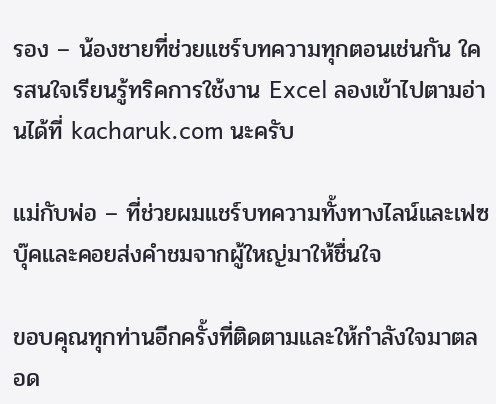รอง – น้องชายที่ช่วยแชร์บทความทุกตอนเช่นกัน ใครสนใจเรียนรู้ทริคการใช้งาน Excel ลองเข้าไปตามอ่านได้ที่ kacharuk.com นะครับ

แม่กับพ่อ – ที่ช่วยผมแชร์บทความทั้งทางไลน์และเฟซบุ๊คและคอยส่งคำชมจากผู้ใหญ่มาให้ชื่นใจ

ขอบคุณทุกท่านอีกครั้งที่ติดตามและให้กำลังใจมาตลอด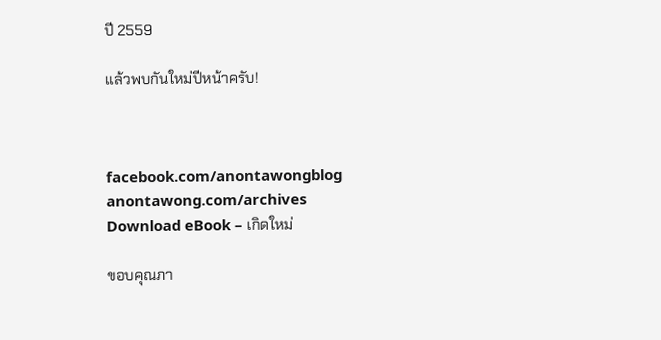ปี 2559

แล้วพบกันใหม่ปีหน้าครับ!



facebook.com/anontawongblog
anontawong.com/archives
Download eBook – เกิดใหม่

ขอบคุณภา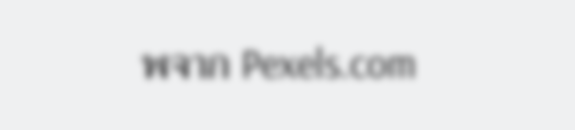พจาก Pexels.com